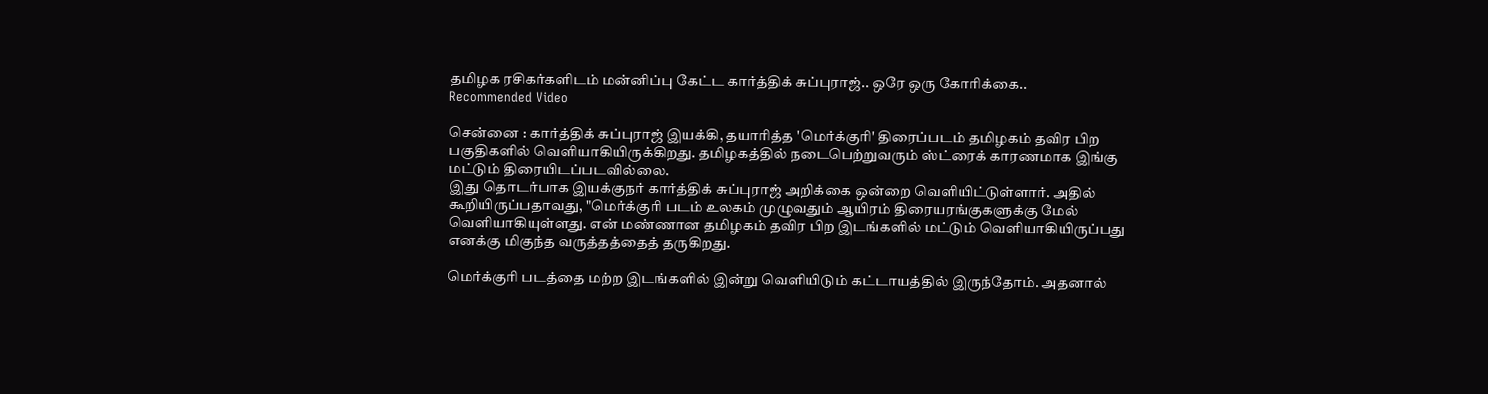தமிழக ரசிகர்களிடம் மன்னிப்பு கேட்ட கார்த்திக் சுப்புராஜ்.. ஒரே ஒரு கோரிக்கை..
Recommended Video

சென்னை : கார்த்திக் சுப்புராஜ் இயக்கி, தயாரித்த 'மெர்க்குரி' திரைப்படம் தமிழகம் தவிர பிற பகுதிகளில் வெளியாகியிருக்கிறது. தமிழகத்தில் நடைபெற்றுவரும் ஸ்ட்ரைக் காரணமாக இங்கு மட்டும் திரையிடப்படவில்லை.
இது தொடர்பாக இயக்குநர் கார்த்திக் சுப்புராஜ் அறிக்கை ஒன்றை வெளியிட்டுள்ளார். அதில் கூறியிருப்பதாவது, "மெர்க்குரி படம் உலகம் முழுவதும் ஆயிரம் திரையரங்குகளுக்கு மேல் வெளியாகியுள்ளது. என் மண்ணான தமிழகம் தவிர பிற இடங்களில் மட்டும் வெளியாகியிருப்பது எனக்கு மிகுந்த வருத்தத்தைத் தருகிறது.

மெர்க்குரி படத்தை மற்ற இடங்களில் இன்று வெளியிடும் கட்டாயத்தில் இருந்தோம். அதனால்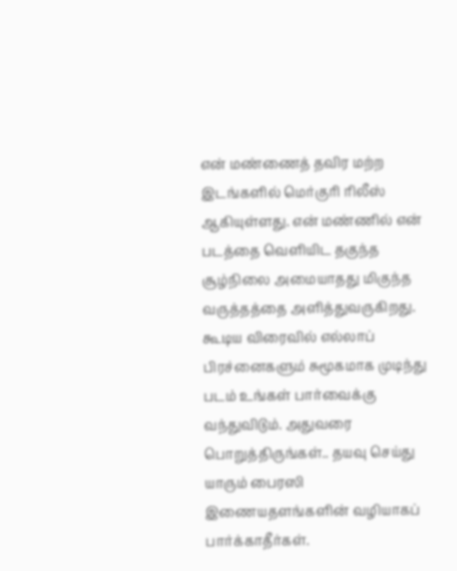என் மண்ணைத் தவிர மற்ற இடங்களில் மெர்குரி ரிலீஸ் ஆகியுள்ளது. என் மண்ணில் என் படத்தை வெளியிட தகுந்த சூழ்நிலை அமையாதது மிகுந்த வருத்தத்தை அளித்துவருகிறது.
கூடிய விரைவில் எல்லாப் பிரச்னைகளும் சுமூகமாக முடிந்து படம் உங்கள் பார்வைக்கு வந்துவிடும். அதுவரை பொறுத்திருங்கள்.. தயவு செய்து யாரும் பைரஸி இணையதளங்களின் வழியாகப் பார்க்காதீர்கள்.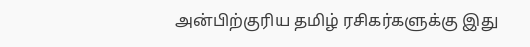அன்பிற்குரிய தமிழ் ரசிகர்களுக்கு இது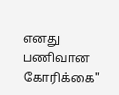எனது பணிவான கோரிக்கை"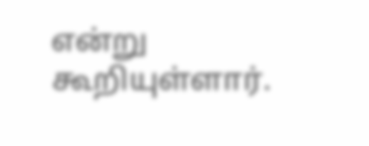என்று கூறியுள்ளார்.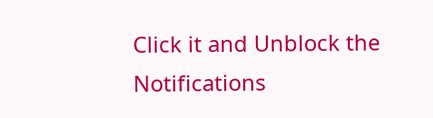Click it and Unblock the Notifications